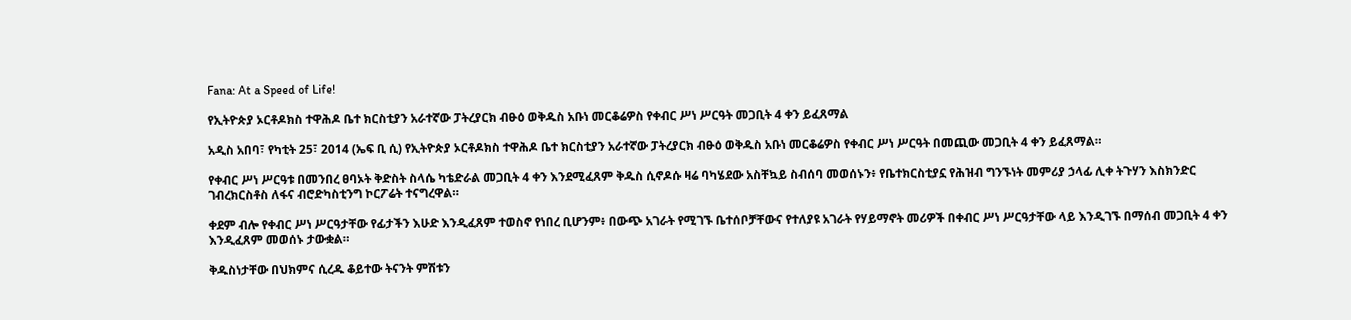Fana: At a Speed of Life!

የኢትዮጵያ ኦርቶዶክስ ተዋሕዶ ቤተ ክርስቲያን አራተኛው ፓትረያርክ ብፁዕ ወቅዱስ አቡነ መርቆሬዎስ የቀብር ሥነ ሥርዓት መጋቢት 4 ቀን ይፈጸማል

አዲስ አበባ፣ የካቲት 25፣ 2014 (ኤፍ ቢ ሲ) የኢትዮጵያ ኦርቶዶክስ ተዋሕዶ ቤተ ክርስቲያን አራተኛው ፓትረያርክ ብፁዕ ወቅዱስ አቡነ መርቆሬዎስ የቀብር ሥነ ሥርዓት በመጪው መጋቢት 4 ቀን ይፈጸማል።

የቀብር ሥነ ሥርዓቱ በመንበረ ፀባኦት ቅድስት ስላሴ ካቴድራል መጋቢት 4 ቀን እንደሚፈጸም ቅዱስ ሲኖዶሱ ዛሬ ባካሄደው አስቸኳይ ስብሰባ መወሰኑን፥ የቤተክርስቲያኗ የሕዝብ ግንኙነት መምሪያ ኃላፊ ሊቀ ትጉሃን እስክንድር ገብረክርስቶስ ለፋና ብሮድካስቲንግ ኮርፖሬት ተናግረዋል።

ቀደም ብሎ የቀብር ሥነ ሥርዓታቸው የፊታችን እሁድ እንዲፈጸም ተወስኖ የነበረ ቢሆንም፥ በውጭ አገራት የሚገኙ ቤተሰቦቻቸውና የተለያዩ አገራት የሃይማኖት መሪዎች በቀብር ሥነ ሥርዓታቸው ላይ እንዲገኙ በማሰብ መጋቢት 4 ቀን እንዲፈጸም መወሰኑ ታውቋል።

ቅዱስነታቸው በህክምና ሲረዱ ቆይተው ትናንት ምሽቱን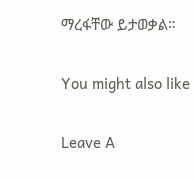ማረፋቸው ይታወቃል።

You might also like

Leave A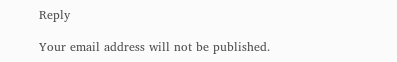Reply

Your email address will not be published.